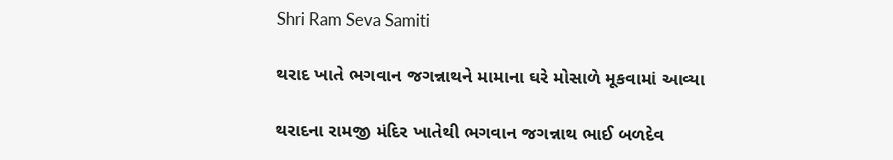Shri Ram Seva Samiti

થરાદ ખાતે ભગવાન જગન્નાથને મામાના ઘરે મોસાળે મૂકવામાં આવ્યા

થરાદના રામજી મંદિર ખાતેથી ભગવાન જગન્નાથ ભાઈ બળદેવ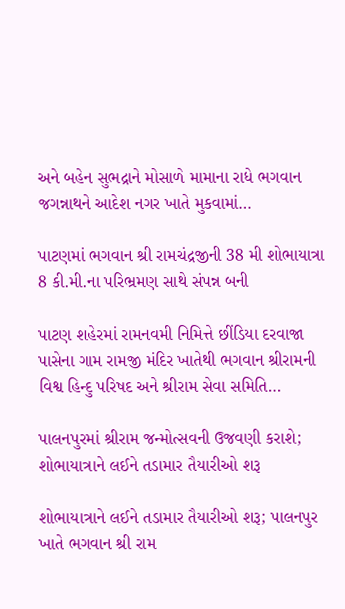અને બહેન સુભદ્રાને મોસાળે મામાના રાધે ભગવાન જગન્નાથને આદેશ નગર ખાતે મુકવામાં…

પાટણમાં ભગવાન શ્રી રામચંદ્રજીની 38 મી શોભાયાત્રા 8 કી.મી.ના પરિભ્રમણ સાથે સંપન્ન બની

પાટણ શહેરમાં રામનવમી નિમિત્તે છીંડિયા દરવાજા પાસેના ગામ રામજી મંદિર ખાતેથી ભગવાન શ્રીરામની વિશ્વ હિન્દુ પરિષદ અને શ્રીરામ સેવા સમિતિ…

પાલનપુરમાં શ્રીરામ જન્મોત્સવની ઉજવણી કરાશે; શોભાયાત્રાને લઈને તડામાર તૈયારીઓ શરૂ

શોભાયાત્રાને લઈને તડામાર તૈયારીઓ શરૂ; પાલનપુર ખાતે ભગવાન શ્રી રામ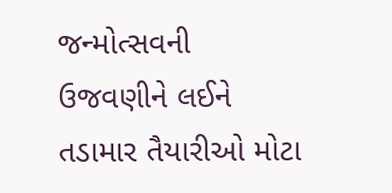જન્મોત્સવની ઉજવણીને લઈને તડામાર તૈયારીઓ મોટા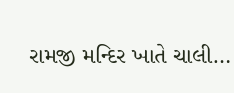રામજી મન્દિર ખાતે ચાલી…